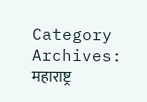Category Archives: महाराष्ट्र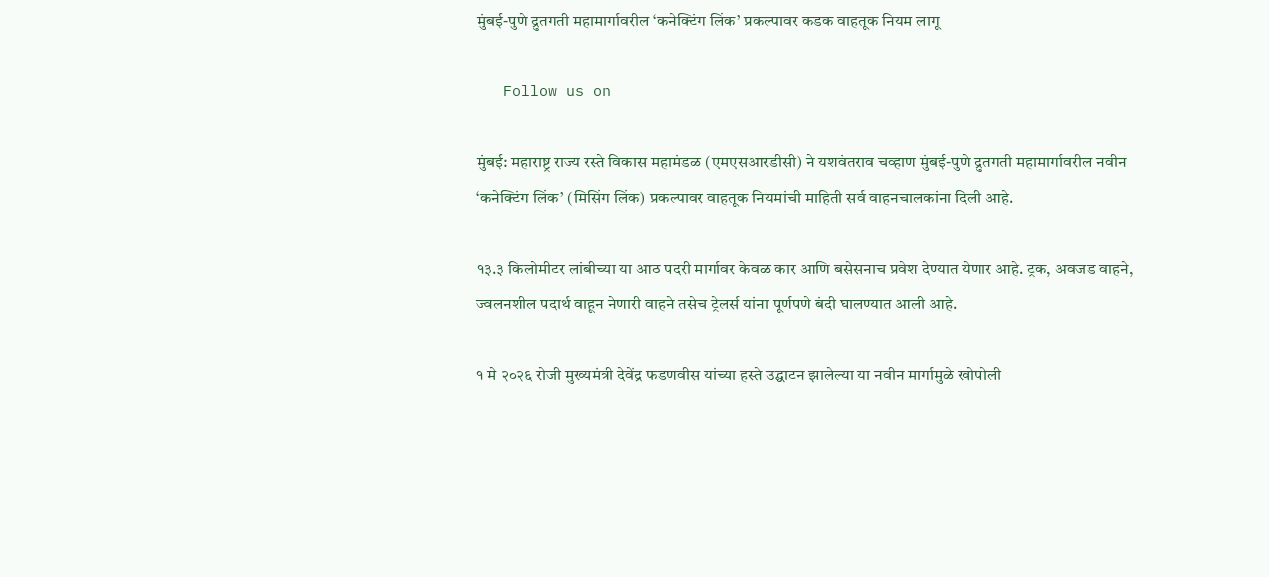मुंबई-पुणे द्रुतगती महामार्गावरील ‘कनेक्टिंग लिंक’ प्रकल्पावर कडक वाहतूक नियम लागू

   Follow us on

मुंबई: महाराष्ट्र राज्य रस्ते विकास महामंडळ (एमएसआरडीसी) ने यशवंतराव चव्हाण मुंबई-पुणे द्रुतगती महामार्गावरील नवीन ‘कनेक्टिंग लिंक’ (मिसिंग लिंक) प्रकल्पावर वाहतूक नियमांची माहिती सर्व वाहनचालकांना दिली आहे.

१३.३ किलोमीटर लांबीच्या या आठ पदरी मार्गावर केवळ कार आणि बसेसनाच प्रवेश देण्यात येणार आहे. ट्रक, अवजड वाहने, ज्वलनशील पदार्थ वाहून नेणारी वाहने तसेच ट्रेलर्स यांना पूर्णपणे बंदी घालण्यात आली आहे.

१ मे २०२६ रोजी मुख्यमंत्री देवेंद्र फडणवीस यांच्या हस्ते उद्घाटन झालेल्या या नवीन मार्गामुळे खोपोली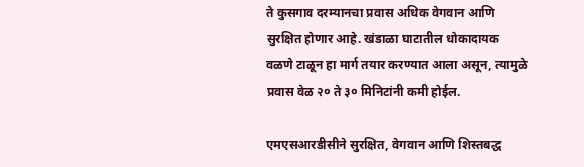ते कुसगाव दरम्यानचा प्रवास अधिक वेगवान आणि सुरक्षित होणार आहे. खंडाळा घाटातील धोकादायक  वळणे टाळून हा मार्ग तयार करण्यात आला असून, त्यामुळे प्रवास वेळ २० ते ३० मिनिटांनी कमी होईल.

एमएसआरडीसीने सुरक्षित, वेगवान आणि शिस्तबद्ध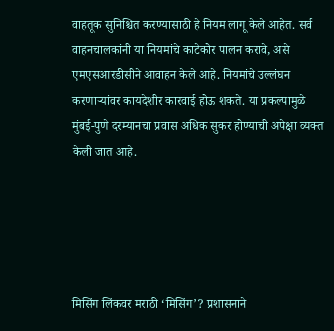वाहतूक सुनिश्चित करण्यासाठी हे नियम लागू केले आहेत. सर्व वाहनचालकांनी या नियमांचे काटेकोर पालन करावे, असे एमएसआरडीसीने आवाहन केले आहे. नियमांचे उल्लंघन करणाऱ्यांवर कायदेशीर कारवाई होऊ शकते. या प्रकल्पामुळे मुंबई-पुणे दरम्यानचा प्रवास अधिक सुकर होण्याची अपेक्षा व्यक्त केली जात आहे.





मिसिंग लिंकवर मराठी ‘मिसिंग’? प्रशासनाने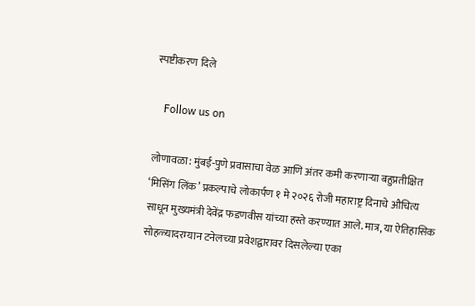स्पष्टीकरण दिले

   Follow us on

लोणावळा: मुंबई-पुणे प्रवासाचा वेळ आणि अंतर कमी करणाऱ्या बहुप्रतीक्षित ‘मिसिंग लिंक’ प्रकल्पाचे लोकार्पण १ मे २०२६ रोजी महाराष्ट्र दिनाचे औचित्य साधून मुख्यमंत्री देवेंद्र फडणवीस यांच्या हस्ते करण्यात आले. मात्र, या ऐतिहासिक सोहळ्यादरम्यान टनेलच्या प्रवेशद्वारावर दिसलेल्या एका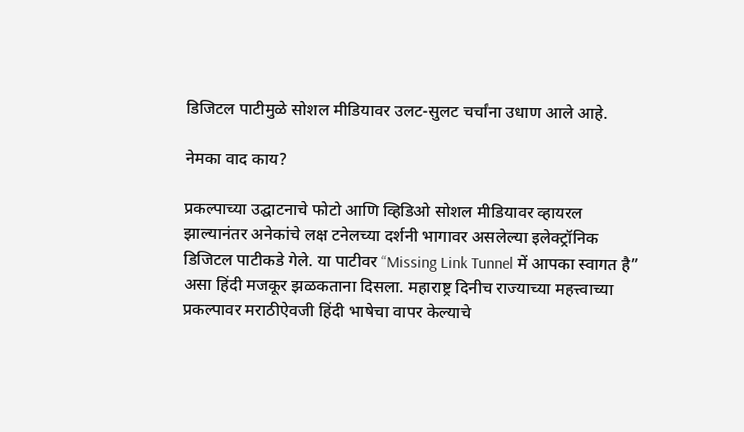डिजिटल पाटीमुळे सोशल मीडियावर उलट-सुलट चर्चांना उधाण आले आहे.

नेमका वाद काय?

प्रकल्पाच्या उद्घाटनाचे फोटो आणि व्हिडिओ सोशल मीडियावर व्हायरल झाल्यानंतर अनेकांचे लक्ष टनेलच्या दर्शनी भागावर असलेल्या इलेक्ट्रॉनिक डिजिटल पाटीकडे गेले. या पाटीवर “Missing Link Tunnel में आपका स्वागत है” असा हिंदी मजकूर झळकताना दिसला. महाराष्ट्र दिनीच राज्याच्या महत्त्वाच्या प्रकल्पावर मराठीऐवजी हिंदी भाषेचा वापर केल्याचे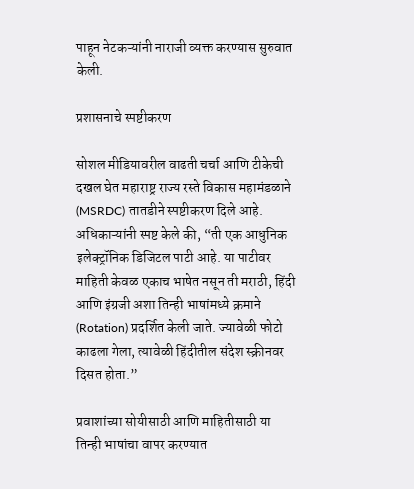पाहून नेटकऱ्यांनी नाराजी व्यक्त करण्यास सुरुवात केली.

प्रशासनाचे स्पष्टीकरण

सोशल मीडियावरील वाढती चर्चा आणि टीकेची दखल घेत महाराष्ट्र राज्य रस्ते विकास महामंडळाने (MSRDC) तातडीने स्पष्टीकरण दिले आहे. अधिकाऱ्यांनी स्पष्ट केले की, “ती एक आधुनिक इलेक्ट्रॉनिक डिजिटल पाटी आहे. या पाटीवर माहिती केवळ एकाच भाषेत नसून ती मराठी, हिंदी आणि इंग्रजी अशा तिन्ही भाषांमध्ये क्रमाने (Rotation) प्रदर्शित केली जाते. ज्यावेळी फोटो काढला गेला, त्यावेळी हिंदीतील संदेश स्क्रीनवर दिसत होता.”

प्रवाशांच्या सोयीसाठी आणि माहितीसाठी या तिन्ही भाषांचा वापर करण्यात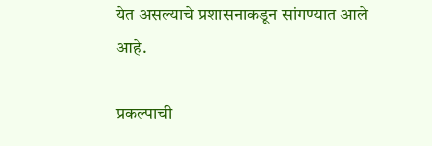येत असल्याचे प्रशासनाकडून सांगण्यात आले आहे.

प्रकल्पाची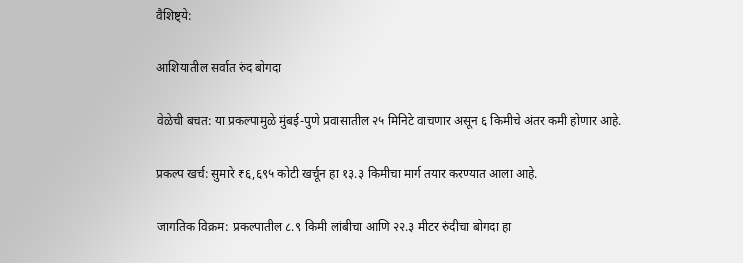वैशिष्ट्ये:

आशियातील सर्वात रुंद बोगदा

वेळेची बचत: या प्रकल्पामुळे मुंबई-पुणे प्रवासातील २५ मिनिटे वाचणार असून ६ किमीचे अंतर कमी होणार आहे.

प्रकल्प खर्च: सुमारे ₹६,६९५ कोटी खर्चून हा १३.३ किमीचा मार्ग तयार करण्यात आला आहे.

जागतिक विक्रम: प्रकल्पातील ८.९ किमी लांबीचा आणि २२.३ मीटर रुंदीचा बोगदा हा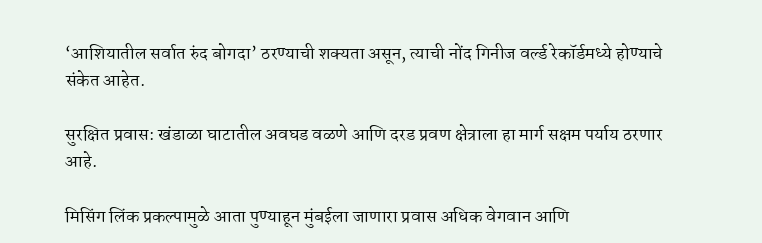‘आशियातील सर्वात रुंद बोगदा’ ठरण्याची शक्यता असून, त्याची नोंद गिनीज वर्ल्ड रेकॉर्डमध्ये होण्याचे संकेत आहेत.

सुरक्षित प्रवास: खंडाळा घाटातील अवघड वळणे आणि दरड प्रवण क्षेत्राला हा मार्ग सक्षम पर्याय ठरणार आहे.

मिसिंग लिंक प्रकल्पामुळे आता पुण्याहून मुंबईला जाणारा प्रवास अधिक वेगवान आणि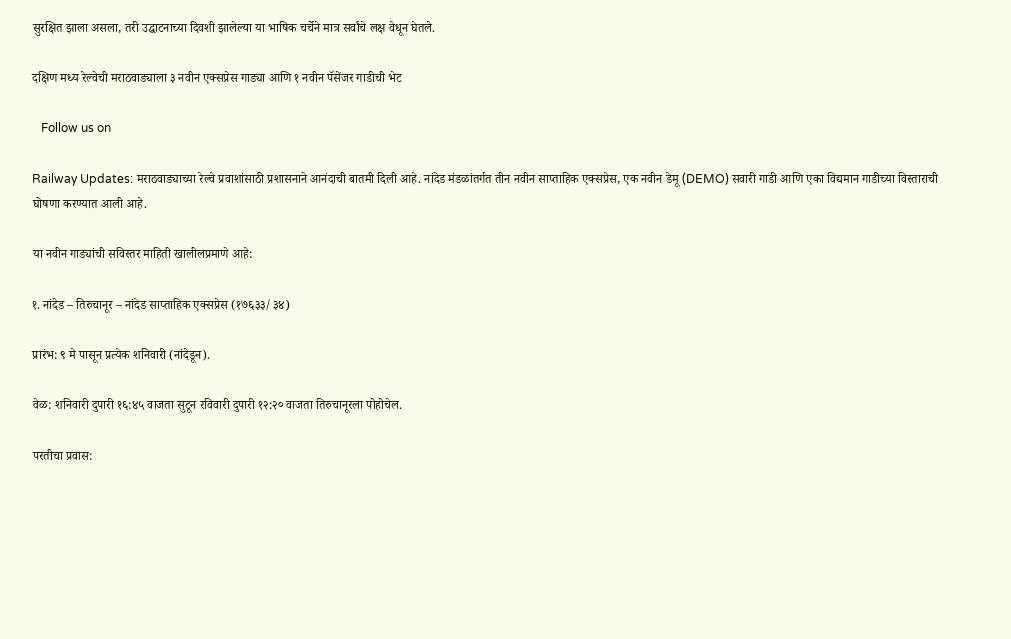सुरक्षित झाला असला, तरी उद्घाटनाच्या दिवशी झालेल्या या भाषिक चर्चेने मात्र सर्वांचे लक्ष वेधून घेतले.

दक्षिण मध्य रेल्वेची मराठवाड्याला ३ नवीन एक्सप्रेस गाड्या आणि १ नवीन पॅसेंजर गाडीची भेट

   Follow us on

Railway Updates: मराठवाड्याच्या रेल्वे प्रवाशांसाठी प्रशासनाने आनंदाची बातमी दिली आहे. नांदेड मंडळांतर्गत तीन नवीन साप्ताहिक एक्सप्रेस, एक नवीन डेमू (DEMO) सवारी गाडी आणि एका विद्यमान गाडीच्या विस्ताराची घोषणा करण्यात आली आहे.

या नवीन गाड्यांची सविस्तर माहिती खालीलप्रमाणे आहे:

१. नांदेड – तिरुचानूर – नांदेड साप्ताहिक एक्सप्रेस (१७६३३/३४)

प्रारंभ: ९ मे पासून प्रत्येक शनिवारी (नांदेडून).

वेळ: शनिवारी दुपारी १६:४५ वाजता सुटून रविवारी दुपारी १२:२० वाजता तिरुचानूरला पोहोचेल.

परतीचा प्रवास: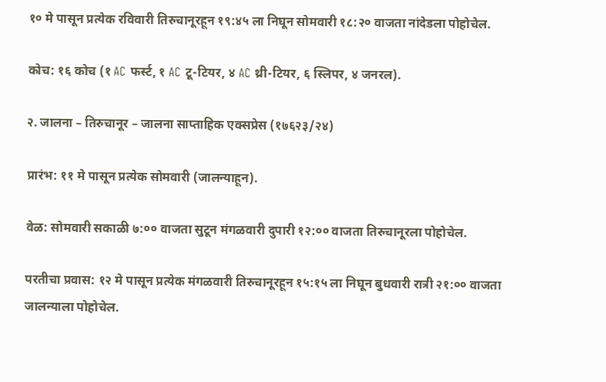१० मे पासून प्रत्येक रविवारी तिरुचानूरहून १९:४५ ला निघून सोमवारी १८:२० वाजता नांदेडला पोहोचेल.

कोच: १६ कोच (१ AC फर्स्ट, १ AC टू-टियर, ४ AC थ्री-टियर, ६ स्लिपर, ४ जनरल).

२. जालना – तिरुचानूर – जालना साप्ताहिक एक्सप्रेस (१७६२३/२४)

प्रारंभ: ११ मे पासून प्रत्येक सोमवारी (जालन्याहून).

वेळ: सोमवारी सकाळी ७:०० वाजता सुटून मंगळवारी दुपारी १२:०० वाजता तिरुचानूरला पोहोचेल.

परतीचा प्रवास: १२ मे पासून प्रत्येक मंगळवारी तिरुचानूरहून १५:१५ ला निघून बुधवारी रात्री २१:०० वाजता जालन्याला पोहोचेल.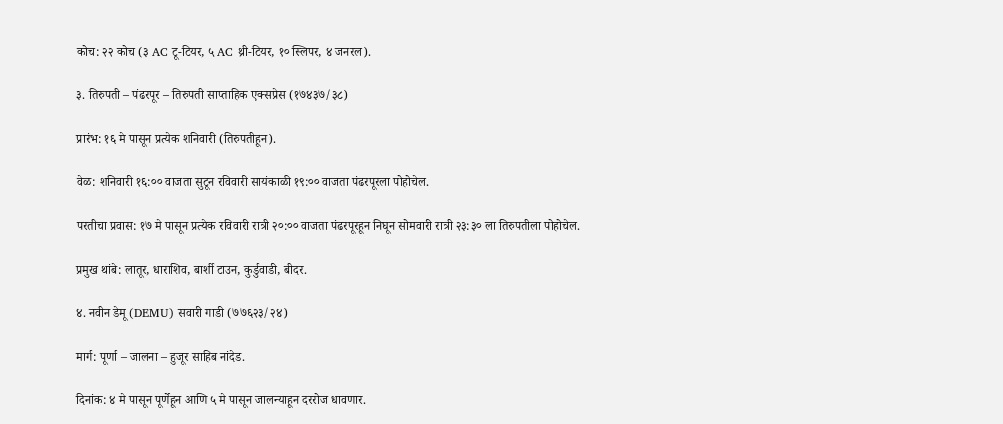कोच: २२ कोच (३ AC टू-टियर, ५ AC थ्री-टियर, १० स्लिपर, ४ जनरल).

३. तिरुपती – पंढरपूर – तिरुपती साप्ताहिक एक्सप्रेस (१७४३७/३८)

प्रारंभ: १६ मे पासून प्रत्येक शनिवारी (तिरुपतीहून).

वेळ: शनिवारी १६:०० वाजता सुटून रविवारी सायंकाळी १९:०० वाजता पंढरपूरला पोहोचेल.

परतीचा प्रवास: १७ मे पासून प्रत्येक रविवारी रात्री २०:०० वाजता पंढरपूरहून निघून सोमवारी रात्री २३:३० ला तिरुपतीला पोहोचेल.

प्रमुख थांबे: लातूर, धाराशिव, बार्शी टाउन, कुर्डुवाडी, बीदर.

४. नवीन डेमू (DEMU) सवारी गाडी (७७६२३/२४)

मार्ग: पूर्णा – जालना – हुजूर साहिब नांदेड.

दिनांक: ४ मे पासून पूर्णेहून आणि ५ मे पासून जालन्याहून दररोज धावणार.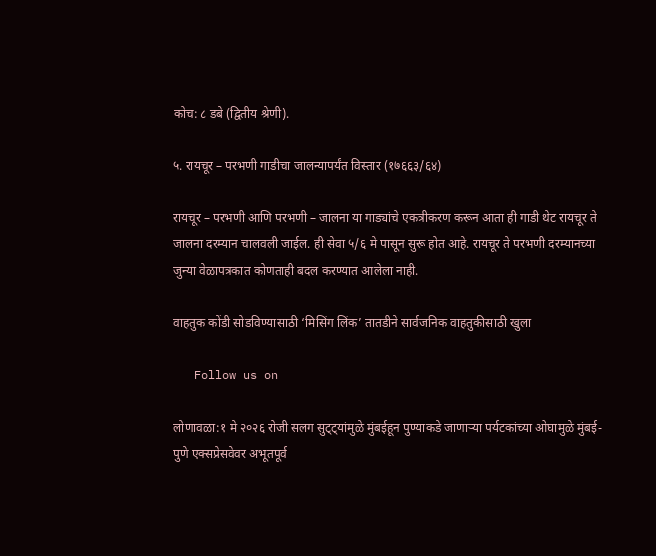कोच: ८ डबे (द्वितीय श्रेणी).

५. रायचूर – परभणी गाडीचा जालन्यापर्यंत विस्तार (१७६६३/६४)

रायचूर – परभणी आणि परभणी – जालना या गाड्यांचे एकत्रीकरण करून आता ही गाडी थेट रायचूर ते जालना दरम्यान चालवली जाईल. ही सेवा ५/६ मे पासून सुरू होत आहे. रायचूर ते परभणी दरम्यानच्या जुन्या वेळापत्रकात कोणताही बदल करण्यात आलेला नाही.

वाहतुक कोंडी सोडविण्यासाठी ‘मिसिंग लिंक’ तातडीने सार्वजनिक वाहतुकीसाठी खुला

   Follow us on

लोणावळा:१ मे २०२६ रोजी सलग सुट्ट्यांमुळे मुंबईहून पुण्याकडे जाणाऱ्या पर्यटकांच्या ओघामुळे मुंबई-पुणे एक्सप्रेसवेवर अभूतपूर्व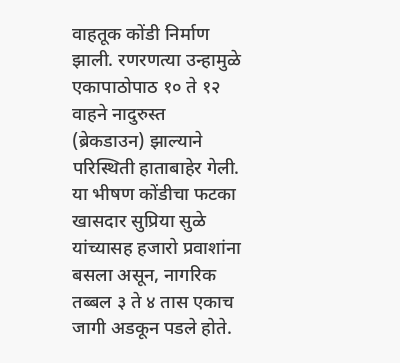वाहतूक कोंडी निर्माण झाली. रणरणत्या उन्हामुळे एकापाठोपाठ १० ते १२ वाहने नादुरुस्त (ब्रेकडाउन) झाल्याने परिस्थिती हाताबाहेर गेली. या भीषण कोंडीचा फटका खासदार सुप्रिया सुळे यांच्यासह हजारो प्रवाशांना बसला असून, नागरिक तब्बल ३ ते ४ तास एकाच जागी अडकून पडले होते.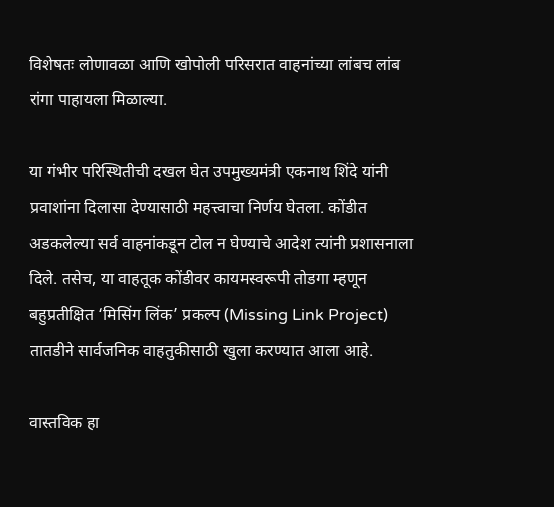विशेषतः लोणावळा आणि खोपोली परिसरात वाहनांच्या लांबच लांब रांगा पाहायला मिळाल्या.

या गंभीर परिस्थितीची दखल घेत उपमुख्यमंत्री एकनाथ शिंदे यांनी प्रवाशांना दिलासा देण्यासाठी महत्त्वाचा निर्णय घेतला. कोंडीत अडकलेल्या सर्व वाहनांकडून टोल न घेण्याचे आदेश त्यांनी प्रशासनाला दिले. तसेच, या वाहतूक कोंडीवर कायमस्वरूपी तोडगा म्हणून बहुप्रतीक्षित ‘मिसिंग लिंक’ प्रकल्प (Missing Link Project) तातडीने सार्वजनिक वाहतुकीसाठी खुला करण्यात आला आहे.

वास्तविक हा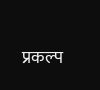प्रकल्प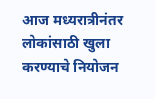आज मध्यरात्रीनंतर लोकांसाठी खुला करण्याचे नियोजन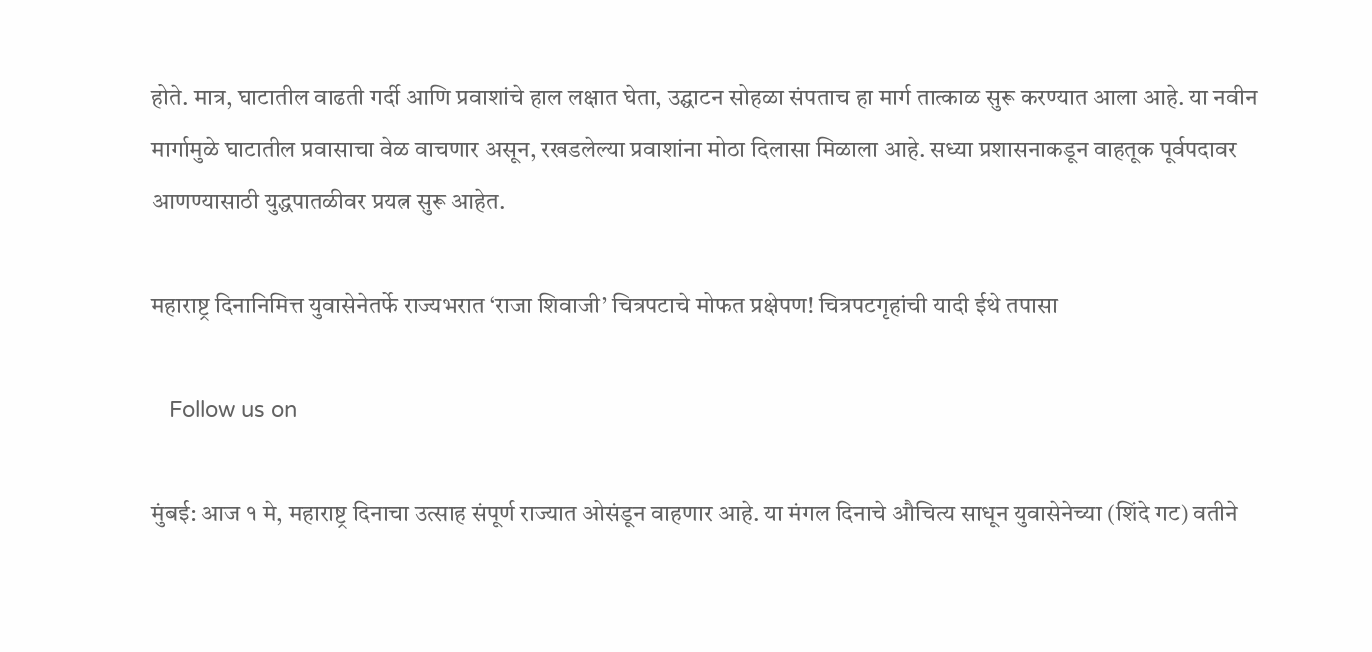होते. मात्र, घाटातील वाढती गर्दी आणि प्रवाशांचे हाल लक्षात घेता, उद्घाटन सोहळा संपताच हा मार्ग तात्काळ सुरू करण्यात आला आहे. या नवीन मार्गामुळे घाटातील प्रवासाचा वेळ वाचणार असून, रखडलेल्या प्रवाशांना मोठा दिलासा मिळाला आहे. सध्या प्रशासनाकडून वाहतूक पूर्वपदावर आणण्यासाठी युद्धपातळीवर प्रयत्न सुरू आहेत.

महाराष्ट्र दिनानिमित्त युवासेनेतर्फे राज्यभरात ‘राजा शिवाजी’ चित्रपटाचे मोफत प्रक्षेपण! चित्रपटगृहांची यादी ईथे तपासा

   Follow us on

मुंबई: आज १ मे, महाराष्ट्र दिनाचा उत्साह संपूर्ण राज्यात ओसंडून वाहणार आहे. या मंगल दिनाचे औचित्य साधून युवासेनेच्या (शिंदे गट) वतीने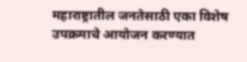महाराष्ट्रातील जनतेसाठी एका विशेष उपक्रमाचे आयोजन करण्यात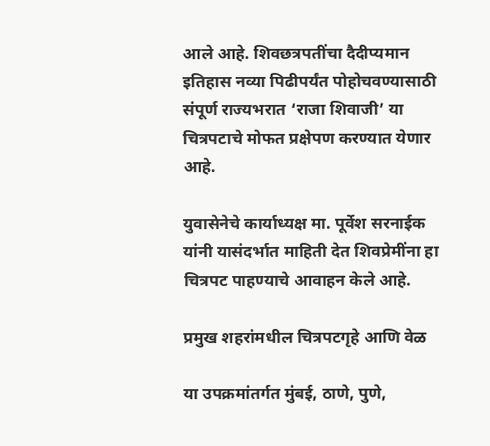आले आहे. शिवछत्रपतींचा दैदीप्यमान इतिहास नव्या पिढीपर्यंत पोहोचवण्यासाठी संपूर्ण राज्यभरात ‘राजा शिवाजी’ या चित्रपटाचे मोफत प्रक्षेपण करण्यात येणार आहे.

युवासेनेचे कार्याध्यक्ष मा. पूर्वेश सरनाईक यांनी यासंदर्भात माहिती देत शिवप्रेमींना हा चित्रपट पाहण्याचे आवाहन केले आहे.

प्रमुख शहरांमधील चित्रपटगृहे आणि वेळ

या उपक्रमांतर्गत मुंबई, ठाणे, पुणे,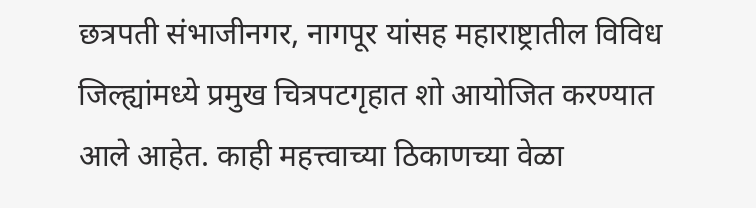छत्रपती संभाजीनगर, नागपूर यांसह महाराष्ट्रातील विविध जिल्ह्यांमध्ये प्रमुख चित्रपटगृहात शो आयोजित करण्यात आले आहेत. काही महत्त्वाच्या ठिकाणच्या वेळा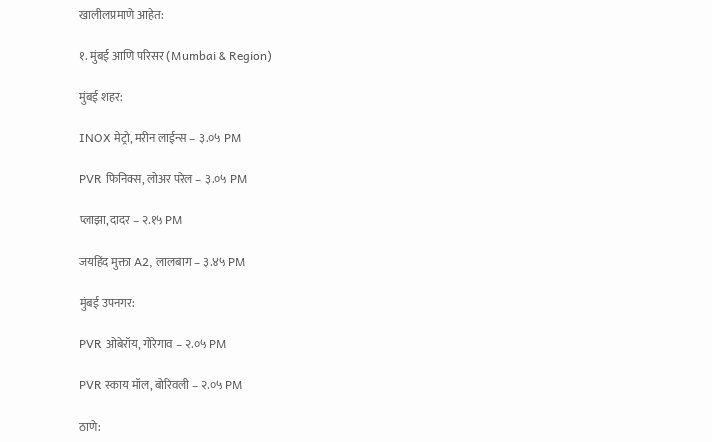खालीलप्रमाणे आहेत:

१. मुंबई आणि परिसर (Mumbai & Region)

मुंबई शहर:

INOX मेट्रो, मरीन लाईन्स – ३.०५ PM

PVR फिनिक्स, लोअर परेल – ३.०५ PM

प्लाझा, दादर – २.१५ PM

जयहिंद मुक्ता A2, लालबाग – ३.४५ PM

मुंबई उपनगर:

PVR ओबेरॉय, गोरेगाव – २.०५ PM

PVR स्काय मॉल, बोरिवली – २.०५ PM

ठाणे: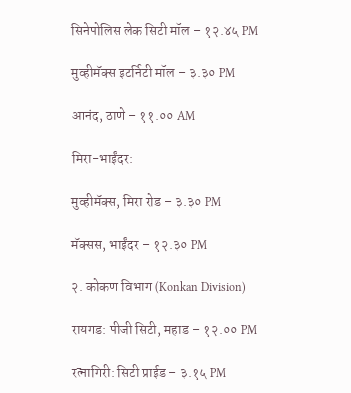सिनेपोलिस लेक सिटी मॉल – १२.४५ PM

मुव्हीमॅक्स इटर्निटी मॉल – ३.३० PM

आनंद, ठाणे – ११.०० AM

मिरा-भाईंदर:

मुव्हीमॅक्स, मिरा रोड – ३.३० PM

मॅक्सस, भाईंदर – १२.३० PM

२. कोकण विभाग (Konkan Division)

रायगड: पीजी सिटी, महाड – १२.०० PM

रत्नागिरी: सिटी प्राईड – ३.१५ PM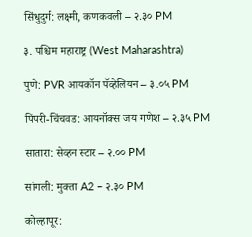सिंधुदुर्ग: लक्ष्मी, कणकवली – २.३० PM

३. पश्चिम महाराष्ट्र (West Maharashtra)

पुणे: PVR आयकॉन पॅव्हेलियन – ३.०५ PM

पिंपरी-चिंचवड: आयनॉक्स जय गणेश – २.३५ PM

सातारा: सेव्हन स्टार – २.०० PM

सांगली: मुक्ता A2 – २.३० PM

कोल्हापूर: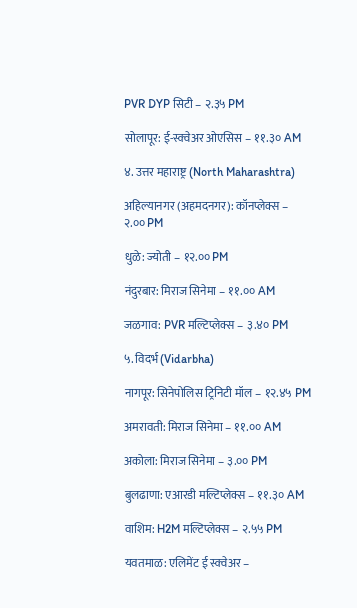PVR DYP सिटी – २.३५ PM

सोलापूर: ई-स्क्वेअर ओएसिस – ११.३० AM

४. उत्तर महाराष्ट्र (North Maharashtra)

अहिल्यानगर (अहमदनगर): कॉनप्लेक्स – २.०० PM

धुळे: ज्योती – १२.०० PM

नंदुरबार: मिराज सिनेमा – ११.०० AM

जळगाव: PVR मल्टिप्लेक्स – ३.४० PM

५. विदर्भ (Vidarbha)

नागपूर: सिनेपोलिस ट्रिनिटी मॉल – १२.४५ PM

अमरावती: मिराज सिनेमा – ११.०० AM

अकोला: मिराज सिनेमा – ३.०० PM

बुलढाणा: एआरडी मल्टिप्लेक्स – ११.३० AM

वाशिम: H2M मल्टिप्लेक्स – २.५५ PM

यवतमाळ: एलिमेंट ई स्क्वेअर –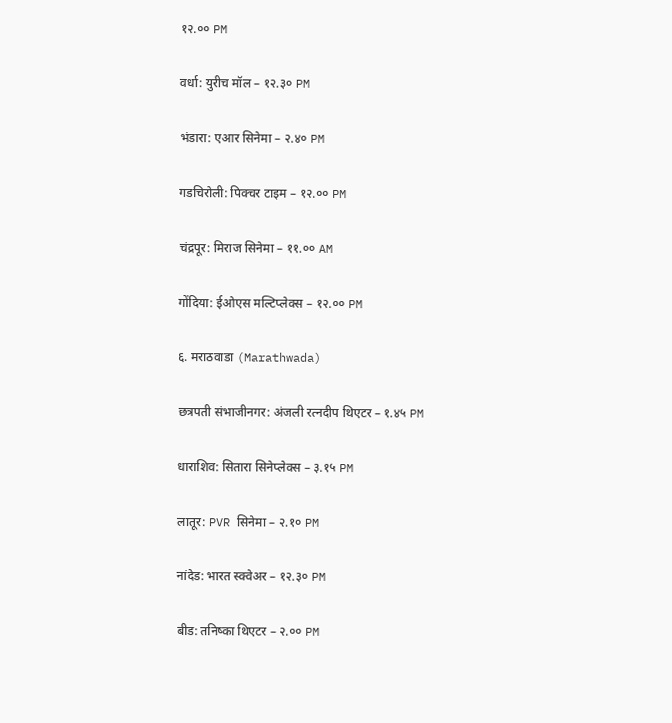१२.०० PM

वर्धा: युरीच मॉल – १२.३० PM

भंडारा: एआर सिनेमा – २.४० PM

गडचिरोली: पिक्चर टाइम – १२.०० PM

चंद्रपूर: मिराज सिनेमा – ११.०० AM

गोंदिया: ईओएस मल्टिप्लेक्स – १२.०० PM

६. मराठवाडा (Marathwada)

छत्रपती संभाजीनगर: अंजली रत्नदीप थिएटर – १.४५ PM

धाराशिव: सितारा सिनेप्लेक्स – ३.१५ PM

लातूर: PVR सिनेमा – २.१० PM

नांदेड: भारत स्क्वेअर – १२.३० PM

बीड: तनिष्का थिएटर – २.०० PM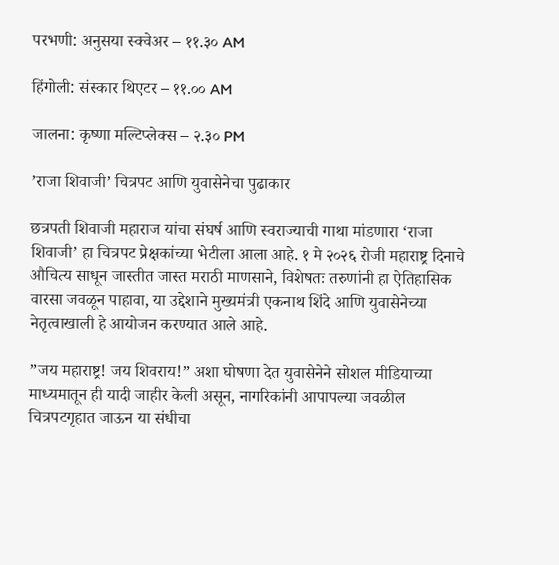परभणी: अनुसया स्क्वेअर – ११.३० AM

हिंगोली: संस्कार थिएटर – ११.०० AM

जालना: कृष्णा मल्टिप्लेक्स – २.३० PM

’राजा शिवाजी’ चित्रपट आणि युवासेनेचा पुढाकार

छत्रपती शिवाजी महाराज यांचा संघर्ष आणि स्वराज्याची गाथा मांडणारा ‘राजा शिवाजी’ हा चित्रपट प्रेक्षकांच्या भेटीला आला आहे. १ मे २०२६ रोजी महाराष्ट्र दिनाचे औचित्य साधून जास्तीत जास्त मराठी माणसाने, विशेषतः तरुणांनी हा ऐतिहासिक वारसा जवळून पाहावा, या उद्देशाने मुख्यमंत्री एकनाथ शिंदे आणि युवासेनेच्या नेतृत्वाखाली हे आयोजन करण्यात आले आहे.

”जय महाराष्ट्र! जय शिवराय!” अशा घोषणा देत युवासेनेने सोशल मीडियाच्या माध्यमातून ही यादी जाहीर केली असून, नागरिकांनी आपापल्या जवळील चित्रपटगृहात जाऊन या संधीचा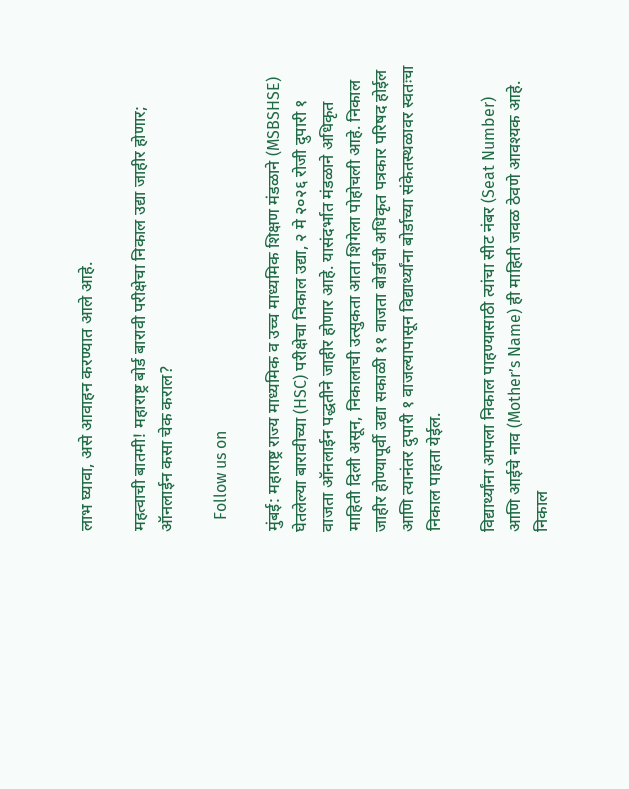लाभ घ्यावा, असे आवाहन करण्यात आले आहे.

महत्वाची बातमी! महाराष्ट्र बोर्ड बारावी परीक्षेचा निकाल उद्या जाहीर होणार; ऑनलाईन कसा चेक कराल?

   Follow us on

मुंबई: महाराष्ट्र राज्य माध्यमिक व उच्च माध्यमिक शिक्षण मंडळाने (MSBSHSE) घेतलेल्या बारावीच्या (HSC) परीक्षेचा निकाल उद्या, २ मे २०२६ रोजी दुपारी १ वाजता ऑनलाईन पद्धतीने जाहीर होणार आहे. यासंदर्भात मंडळाने अधिकृत माहिती दिली असून, निकालाची उत्सुकता आता शिगेला पोहोचली आहे. निकाल जाहीर होण्यापूर्वी उद्या सकाळी ११ वाजता बोर्डाची अधिकृत पत्रकार परिषद होईल आणि त्यानंतर दुपारी १ वाजल्यापासून विद्यार्थ्यांना बोर्डाच्या संकेतस्थळावर स्वतःचा निकाल पाहता येईल.

विद्यार्थ्यांना आपला निकाल पाहण्यासाठी त्यांचा सीट नंबर (Seat Number) आणि आईचे नाव (Mother’s Name) ही माहिती जवळ ठेवणे आवश्यक आहे. निकाल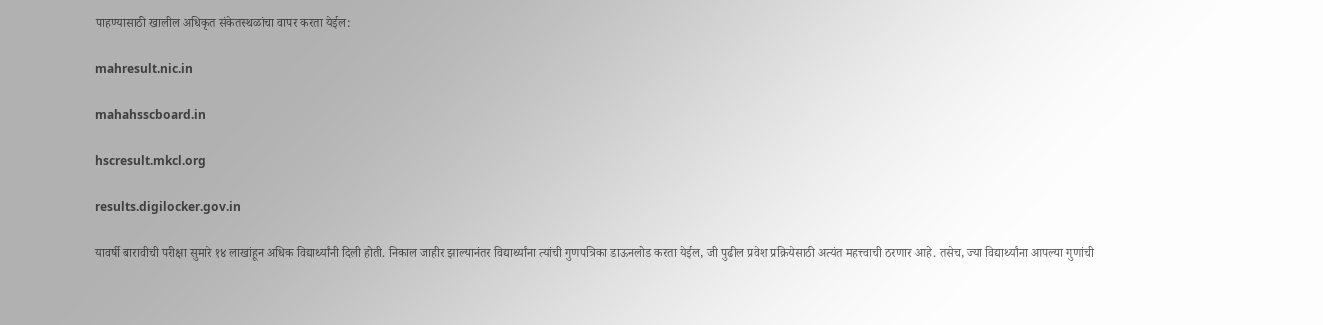पाहण्यासाठी खालील अधिकृत संकेतस्थळांचा वापर करता येईल:

mahresult.nic.in

mahahsscboard.in

hscresult.mkcl.org

results.digilocker.gov.in

यावर्षी बारावीची परीक्षा सुमारे १४ लाखांहून अधिक विद्यार्थ्यांनी दिली होती. निकाल जाहीर झाल्यानंतर विद्यार्थ्यांना त्यांची गुणपत्रिका डाऊनलोड करता येईल, जी पुढील प्रवेश प्रक्रियेसाठी अत्यंत महत्त्वाची ठरणार आहे. तसेच, ज्या विद्यार्थ्यांना आपल्या गुणांची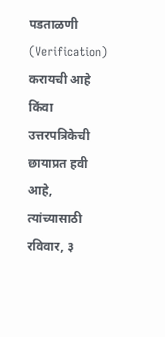पडताळणी (Verification) करायची आहे किंवा उत्तरपत्रिकेची छायाप्रत हवी आहे, त्यांच्यासाठी रविवार, ३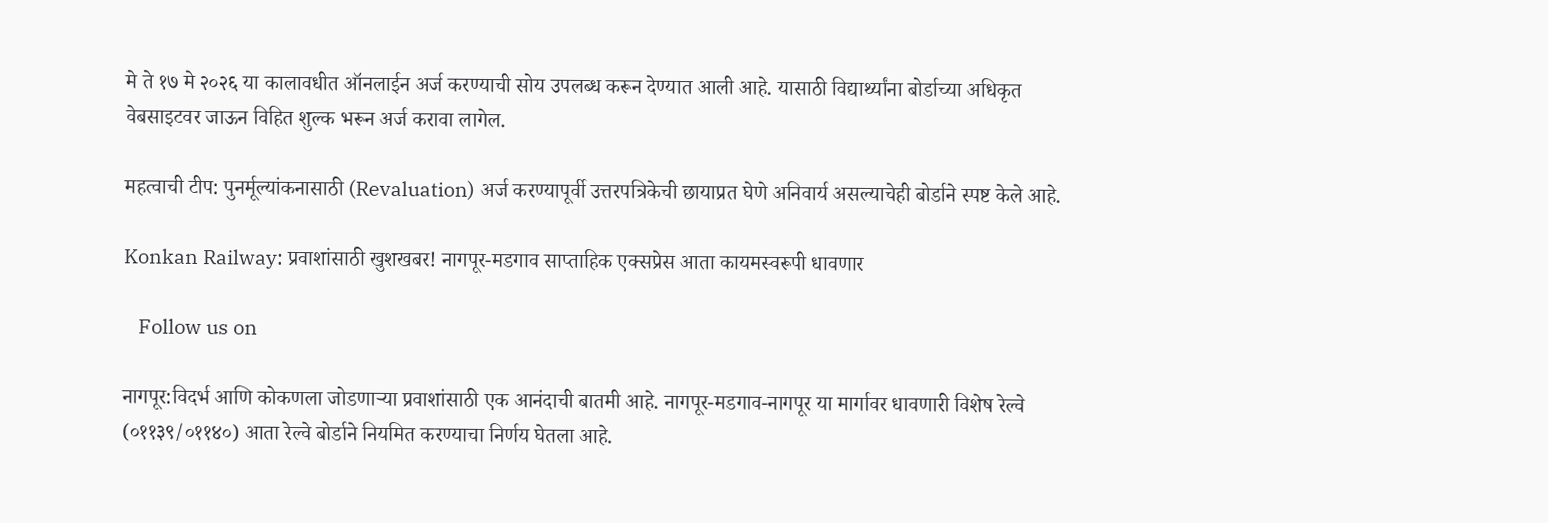मे ते १७ मे २०२६ या कालावधीत ऑनलाईन अर्ज करण्याची सोय उपलब्ध करून देण्यात आली आहे. यासाठी विद्यार्थ्यांना बोर्डाच्या अधिकृत वेबसाइटवर जाऊन विहित शुल्क भरून अर्ज करावा लागेल.

महत्वाची टीप: पुनर्मूल्यांकनासाठी (Revaluation) अर्ज करण्यापूर्वी उत्तरपत्रिकेची छायाप्रत घेणे अनिवार्य असल्याचेही बोर्डाने स्पष्ट केले आहे.

Konkan Railway: प्रवाशांसाठी खुशखबर! नागपूर-मडगाव साप्ताहिक एक्सप्रेस आता कायमस्वरूपी धावणार

   Follow us on

नागपूर:विदर्भ आणि कोकणला जोडणाऱ्या प्रवाशांसाठी एक आनंदाची बातमी आहे. नागपूर-मडगाव-नागपूर या मार्गावर धावणारी विशेष रेल्वे (०११३९/०११४०) आता रेल्वे बोर्डाने नियमित करण्याचा निर्णय घेतला आहे.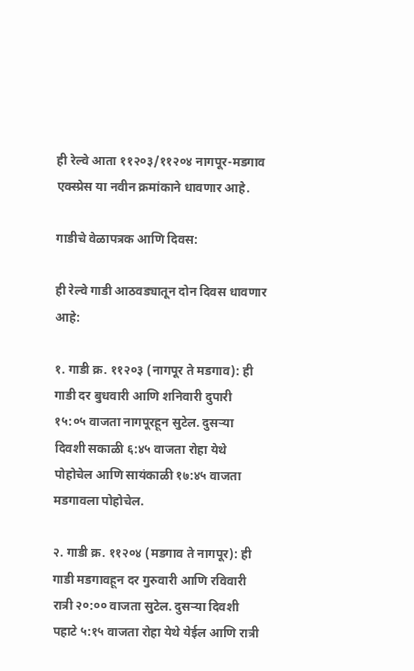ही रेल्वे आता ११२०३/११२०४ नागपूर-मडगाव एक्स्प्रेस या नवीन क्रमांकाने धावणार आहे.

गाडीचे वेळापत्रक आणि दिवस:

ही रेल्वे गाडी आठवड्यातून दोन दिवस धावणार आहे:

१. गाडी क्र. ११२०३ (नागपूर ते मडगाव): ही गाडी दर बुधवारी आणि शनिवारी दुपारी १५:०५ वाजता नागपूरहून सुटेल. दुसऱ्या दिवशी सकाळी ६:४५ वाजता रोहा येथे पोहोचेल आणि सायंकाळी १७:४५ वाजता मडगावला पोहोचेल.

२. गाडी क्र. ११२०४ (मडगाव ते नागपूर): ही गाडी मडगावहून दर गुरुवारी आणि रविवारी रात्री २०:०० वाजता सुटेल. दुसऱ्या दिवशी पहाटे ५:१५ वाजता रोहा येथे येईल आणि रात्री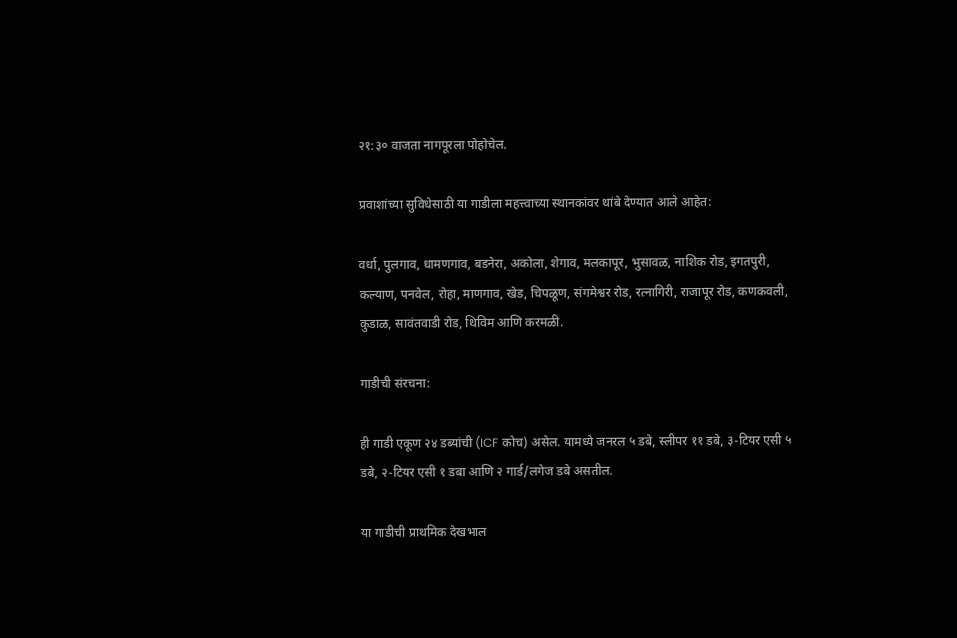२१:३० वाजता नागपूरला पोहोचेल.

प्रवाशांच्या सुविधेसाठी या गाडीला महत्त्वाच्या स्थानकांवर थांबे देण्यात आले आहेत:

वर्धा, पुलगाव, धामणगाव, बडनेरा, अकोला, शेगाव, मलकापूर, भुसावळ, नाशिक रोड, इगतपुरी, कल्याण, पनवेल, रोहा, माणगाव, खेड, चिपळूण, संगमेश्वर रोड, रत्नागिरी, राजापूर रोड, कणकवली, कुडाळ, सावंतवाडी रोड, थिविम आणि करमळी.

गाडीची संरचना:

ही गाडी एकूण २४ डब्यांची (ICF कोच) असेल. यामध्ये जनरल ५ डबे, स्लीपर ११ डबे, ३-टियर एसी ५ डबे, २-टियर एसी १ डबा आणि २ गार्ड/लगेज डबे असतील.

या गाडीची प्राथमिक देखभाल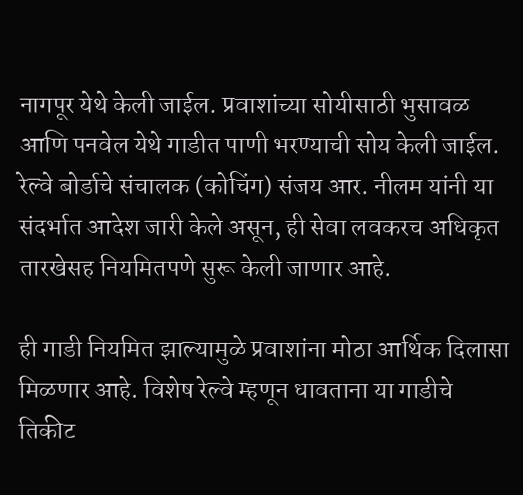नागपूर येथे केली जाईल. प्रवाशांच्या सोयीसाठी भुसावळ आणि पनवेल येथे गाडीत पाणी भरण्याची सोय केली जाईल. रेल्वे बोर्डाचे संचालक (कोचिंग) संजय आर. नीलम यांनी या संदर्भात आदेश जारी केले असून, ही सेवा लवकरच अधिकृत तारखेसह नियमितपणे सुरू केली जाणार आहे.

ही गाडी नियमित झाल्यामुळे प्रवाशांना मोठा आर्थिक दिलासा मिळणार आहे. विशेष रेल्वे म्हणून धावताना या गाडीचे तिकीट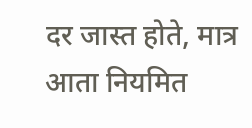दर जास्त होते, मात्र आता नियमित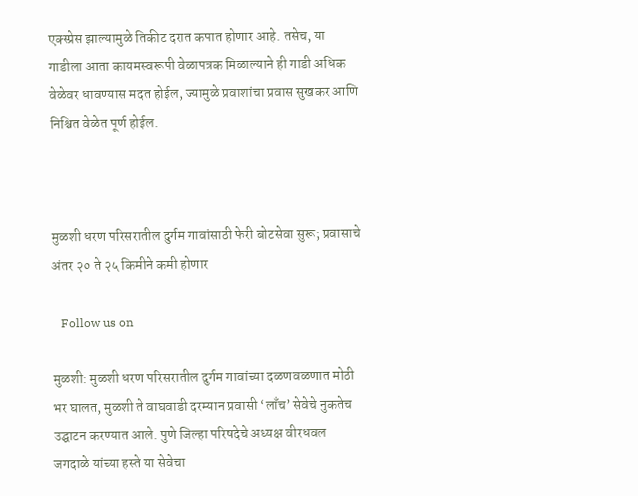एक्स्प्रेस झाल्यामुळे तिकीट दरात कपात होणार आहे. तसेच, या गाडीला आता कायमस्वरूपी वेळापत्रक मिळाल्याने ही गाडी अधिक वेळेवर धावण्यास मदत होईल, ज्यामुळे प्रवाशांचा प्रवास सुखकर आणि निश्चित वेळेत पूर्ण होईल.



मुळशी धरण परिसरातील दुर्गम गावांसाठी फेरी बोटसेवा सुरू; प्रवासाचे अंतर २० ते २५ किमीने कमी होणार

   Follow us on

मुळशी: मुळशी धरण परिसरातील दुर्गम गावांच्या दळणवळणात मोठी भर घालत, मुळशी ते वाघवाडी दरम्यान प्रवासी ‘लाँच’ सेवेचे नुकतेच उद्घाटन करण्यात आले. पुणे जिल्हा परिषदेचे अध्यक्ष वीरधवल जगदाळे यांच्या हस्ते या सेवेचा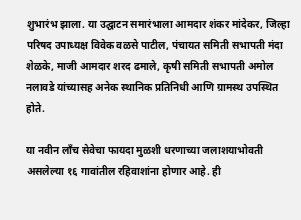शुभारंभ झाला. या उद्घाटन समारंभाला आमदार शंकर मांदेकर, जिल्हा परिषद उपाध्यक्ष विवेक वळसे पाटील, पंचायत समिती सभापती मंदा शेळके, माजी आमदार शरद ढमाले, कृषी समिती सभापती अमोल नलावडे यांच्यासह अनेक स्थानिक प्रतिनिधी आणि ग्रामस्थ उपस्थित होते.

या नवीन लाँच सेवेचा फायदा मुळशी धरणाच्या जलाशयाभोवती असलेल्या १६ गावांतील रहिवाशांना होणार आहे. ही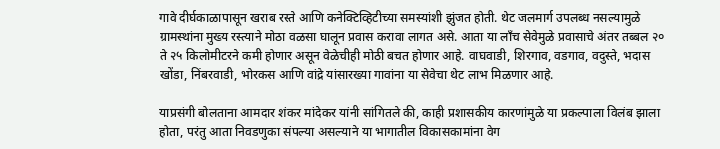गावे दीर्घकाळापासून खराब रस्ते आणि कनेक्टिव्हिटीच्या समस्यांशी झुंजत होती. थेट जलमार्ग उपलब्ध नसल्यामुळे ग्रामस्थांना मुख्य रस्त्याने मोठा वळसा घालून प्रवास करावा लागत असे. आता या लाँच सेवेमुळे प्रवासाचे अंतर तब्बल २० ते २५ किलोमीटरने कमी होणार असून वेळेचीही मोठी बचत होणार आहे. वाघवाडी, शिरगाव, वडगाव, वदुस्ते, भदास खोंडा, निंबरवाडी, भोरकस आणि वांद्रे यांसारख्या गावांना या सेवेचा थेट लाभ मिळणार आहे.

याप्रसंगी बोलताना आमदार शंकर मांदेकर यांनी सांगितले की, काही प्रशासकीय कारणांमुळे या प्रकल्पाला विलंब झाला होता, परंतु आता निवडणुका संपल्या असल्याने या भागातील विकासकामांना वेग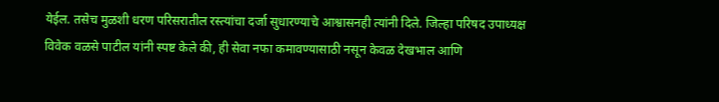येईल. तसेच मुळशी धरण परिसरातील रस्त्यांचा दर्जा सुधारण्याचे आश्वासनही त्यांनी दिले. जिल्हा परिषद उपाध्यक्ष विवेक वळसे पाटील यांनी स्पष्ट केले की, ही सेवा नफा कमावण्यासाठी नसून केवळ देखभाल आणि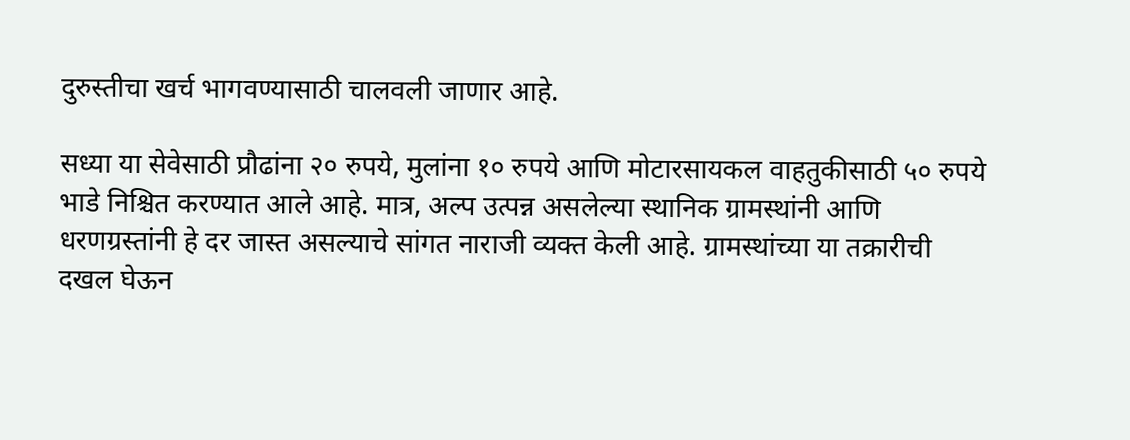दुरुस्तीचा खर्च भागवण्यासाठी चालवली जाणार आहे.

सध्या या सेवेसाठी प्रौढांना २० रुपये, मुलांना १० रुपये आणि मोटारसायकल वाहतुकीसाठी ५० रुपये भाडे निश्चित करण्यात आले आहे. मात्र, अल्प उत्पन्न असलेल्या स्थानिक ग्रामस्थांनी आणि धरणग्रस्तांनी हे दर जास्त असल्याचे सांगत नाराजी व्यक्त केली आहे. ग्रामस्थांच्या या तक्रारीची दखल घेऊन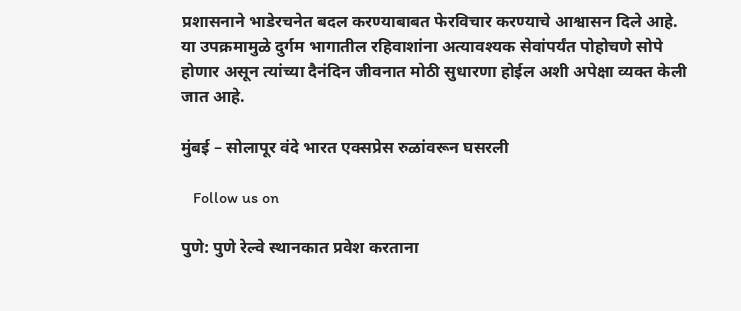प्रशासनाने भाडेरचनेत बदल करण्याबाबत फेरविचार करण्याचे आश्वासन दिले आहे. या उपक्रमामुळे दुर्गम भागातील रहिवाशांना अत्यावश्यक सेवांपर्यंत पोहोचणे सोपे होणार असून त्यांच्या दैनंदिन जीवनात मोठी सुधारणा होईल अशी अपेक्षा व्यक्त केली जात आहे.

मुंबई – सोलापूर वंदे भारत एक्सप्रेस रुळांवरून घसरली

   Follow us on

पुणे: पुणे रेल्वे स्थानकात प्रवेश करताना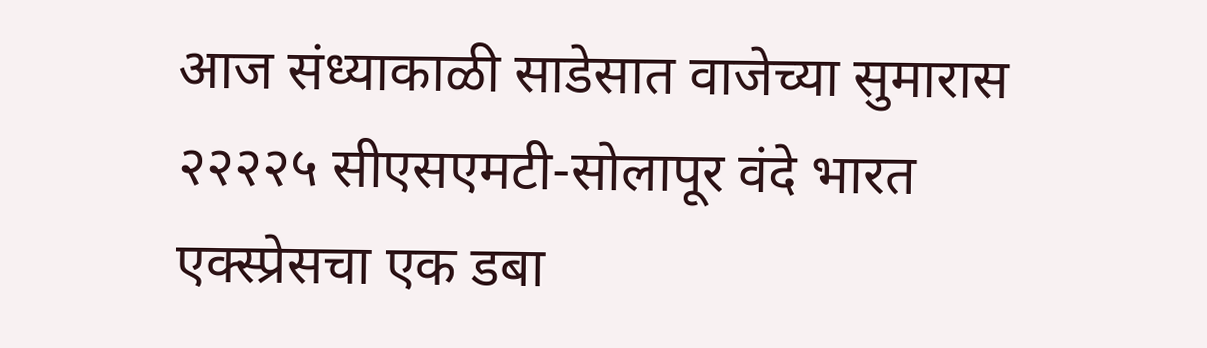आज संध्याकाळी साडेसात वाजेच्या सुमारास २२२२५ सीएसएमटी-सोलापूर वंदे भारत एक्स्प्रेसचा एक डबा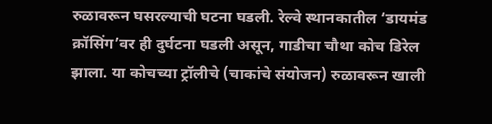रुळावरून घसरल्याची घटना घडली. रेल्वे स्थानकातील ‘डायमंड क्रॉसिंग’वर ही दुर्घटना घडली असून, गाडीचा चौथा कोच डिरेल झाला. या कोचच्या ट्रॉलीचे (चाकांचे संयोजन) रुळावरून खाली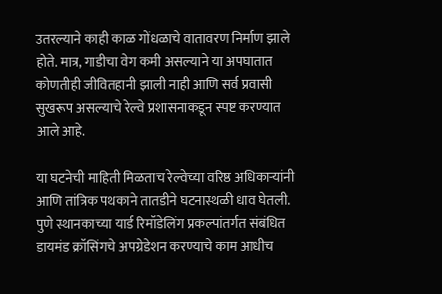उतरल्याने काही काळ गोंधळाचे वातावरण निर्माण झाले होते. मात्र, गाडीचा वेग कमी असल्याने या अपघातात कोणतीही जीवितहानी झाली नाही आणि सर्व प्रवासी सुखरूप असल्याचे रेल्वे प्रशासनाकडून स्पष्ट करण्यात आले आहे.

या घटनेची माहिती मिळताच रेल्वेच्या वरिष्ठ अधिकाऱ्यांनी आणि तांत्रिक पथकाने तातडीने घटनास्थळी धाव घेतली. पुणे स्थानकाच्या यार्ड रिमॉडेलिंग प्रकल्पांतर्गत संबंधित डायमंड क्रॉसिंगचे अपग्रेडेशन करण्याचे काम आधीच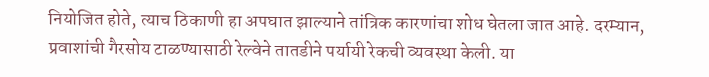नियोजित होते, त्याच ठिकाणी हा अपघात झाल्याने तांत्रिक कारणांचा शोध घेतला जात आहे. दरम्यान, प्रवाशांची गैरसोय टाळण्यासाठी रेल्वेने तातडीने पर्यायी रेकची व्यवस्था केली. या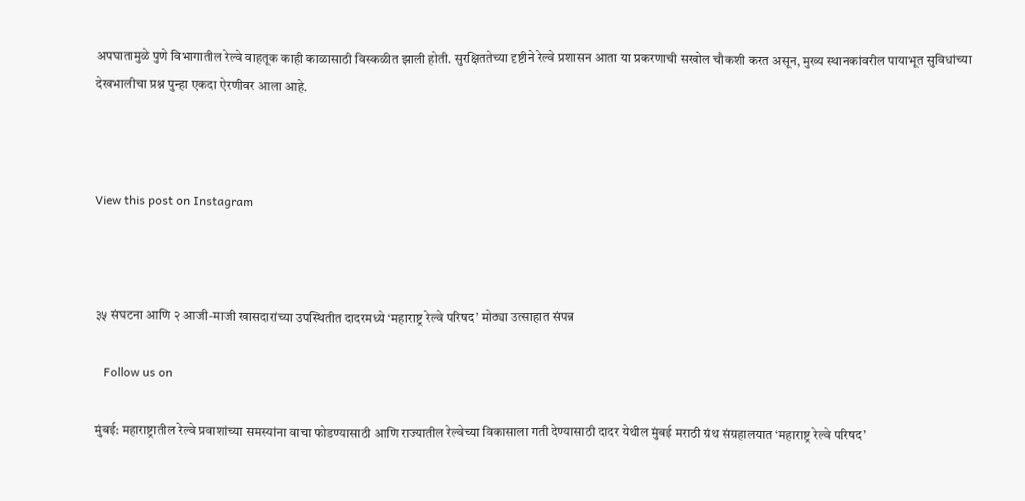अपघातामुळे पुणे विभागातील रेल्वे वाहतूक काही काळासाठी विस्कळीत झाली होती. सुरक्षिततेच्या दृष्टीने रेल्वे प्रशासन आता या प्रकरणाची सखोल चौकशी करत असून, मुख्य स्थानकांवरील पायाभूत सुविधांच्या देखभालीचा प्रश्न पुन्हा एकदा ऐरणीवर आला आहे.



View this post on Instagram



३५ संघटना आणि २ आजी-माजी खासदारांच्या उपस्थितीत दादरमध्ये ‘महाराष्ट्र रेल्वे परिषद’ मोठ्या उत्साहात संपन्न

   Follow us on

मुंबई: महाराष्ट्रातील रेल्वे प्रवाशांच्या समस्यांना वाचा फोडण्यासाठी आणि राज्यातील रेल्वेच्या विकासाला गती देण्यासाठी दादर येथील मुंबई मराठी ग्रंथ संग्रहालयात ‘महाराष्ट्र रेल्वे परिषद’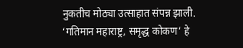नुकतीच मोठ्या उत्साहात संपन्न झाली. ‘गतिमान महाराष्ट्र, समृद्ध कोकण’ हे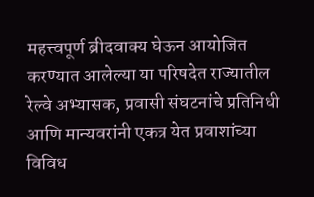महत्त्वपूर्ण ब्रीदवाक्य घेऊन आयोजित करण्यात आलेल्या या परिषदेत राज्यातील रेल्वे अभ्यासक, प्रवासी संघटनांचे प्रतिनिधी आणि मान्यवरांनी एकत्र येत प्रवाशांच्या विविध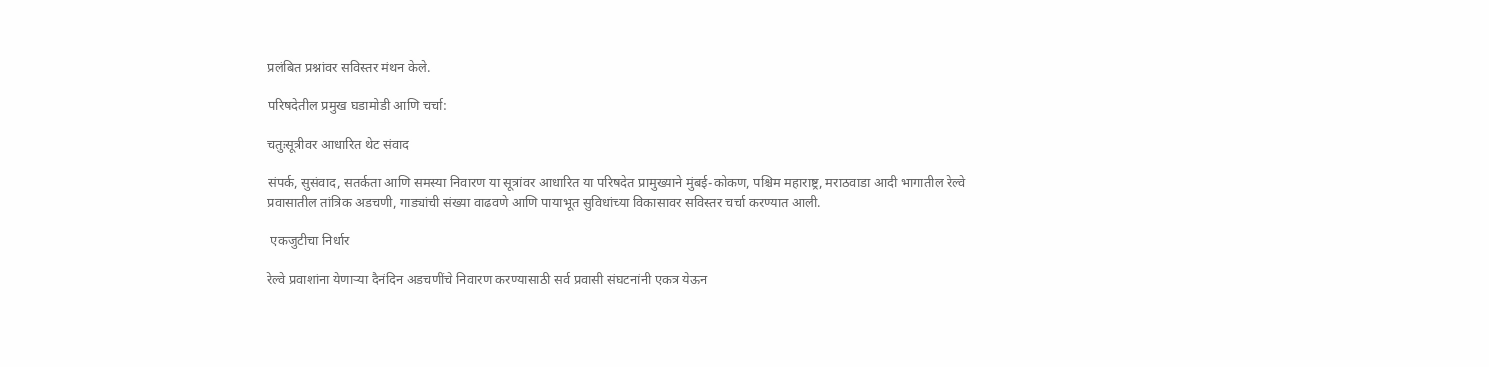प्रलंबित प्रश्नांवर सविस्तर मंथन केले.

परिषदेतील प्रमुख घडामोडी आणि चर्चा:

चतुःसूत्रीवर आधारित थेट संवाद

संपर्क, सुसंवाद, सतर्कता आणि समस्या निवारण या सूत्रांवर आधारित या परिषदेत प्रामुख्याने मुंबई-कोकण, पश्चिम महाराष्ट्र, मराठवाडा आदी भागातील रेल्वे प्रवासातील तांत्रिक अडचणी, गाड्यांची संख्या वाढवणे आणि पायाभूत सुविधांच्या विकासावर सविस्तर चर्चा करण्यात आली.

 एकजुटीचा निर्धार

रेल्वे प्रवाशांना येणाऱ्या दैनंदिन अडचणींचे निवारण करण्यासाठी सर्व प्रवासी संघटनांनी एकत्र येऊन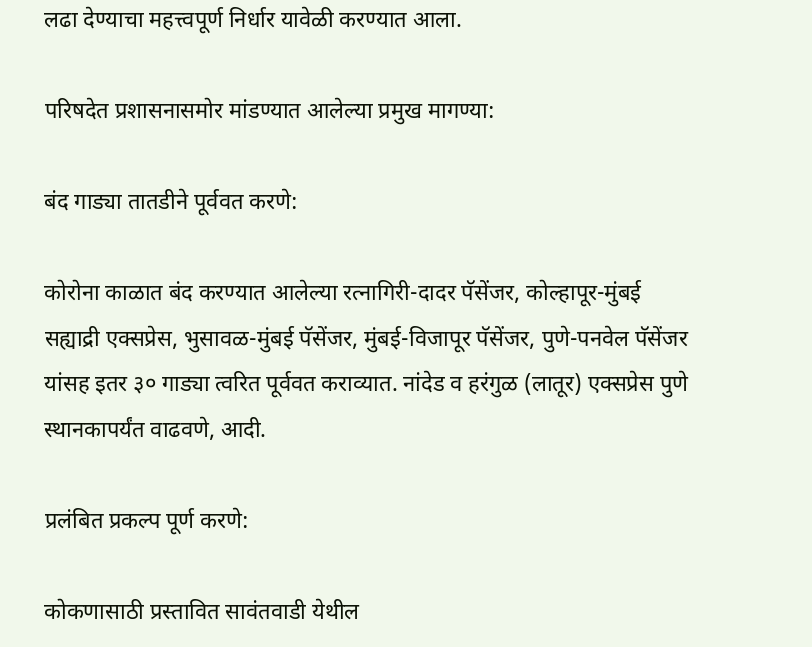लढा देण्याचा महत्त्वपूर्ण निर्धार यावेळी करण्यात आला.

परिषदेत प्रशासनासमोर मांडण्यात आलेल्या प्रमुख मागण्या:

बंद गाड्या तातडीने पूर्ववत करणे:

कोरोना काळात बंद करण्यात आलेल्या रत्नागिरी-दादर पॅसेंजर, कोल्हापूर-मुंबई सह्याद्री एक्सप्रेस, भुसावळ-मुंबई पॅसेंजर, मुंबई-विजापूर पॅसेंजर, पुणे-पनवेल पॅसेंजर यांसह इतर ३० गाड्या त्वरित पूर्ववत कराव्यात. नांदेड व हरंगुळ (लातूर) एक्सप्रेस पुणे स्थानकापर्यंत वाढवणे, आदी.

प्रलंबित प्रकल्प पूर्ण करणे:

कोकणासाठी प्रस्तावित सावंतवाडी येथील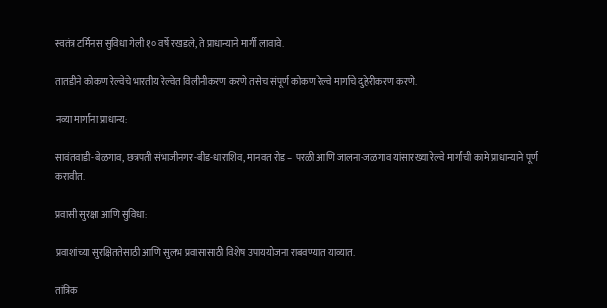स्वतंत्र टर्मिनस सुविधा गेली १० वर्षे रखडले, ते प्राधान्याने मार्गी लावावे.

तातडीने कोकण रेल्वेचे भारतीय रेल्वेत विलीनीकरण करणे तसेच संपूर्ण कोकण रेल्वे मार्गाचे दुहेरीकरण करणे.

नव्या मार्गांना प्राधान्य:

सावंतवाडी-बेळगाव, छत्रपती संभाजीनगर-बीड-धाराशिव, मानवत रोड – परळी आणि जालना-जळगाव यांसारख्या रेल्वे मार्गांची कामे प्राधान्याने पूर्ण करावीत.

प्रवासी सुरक्षा आणि सुविधा:

प्रवाशांच्या सुरक्षिततेसाठी आणि सुलभ प्रवासासाठी विशेष उपाययोजना राबवण्यात याव्यात.

तांत्रिक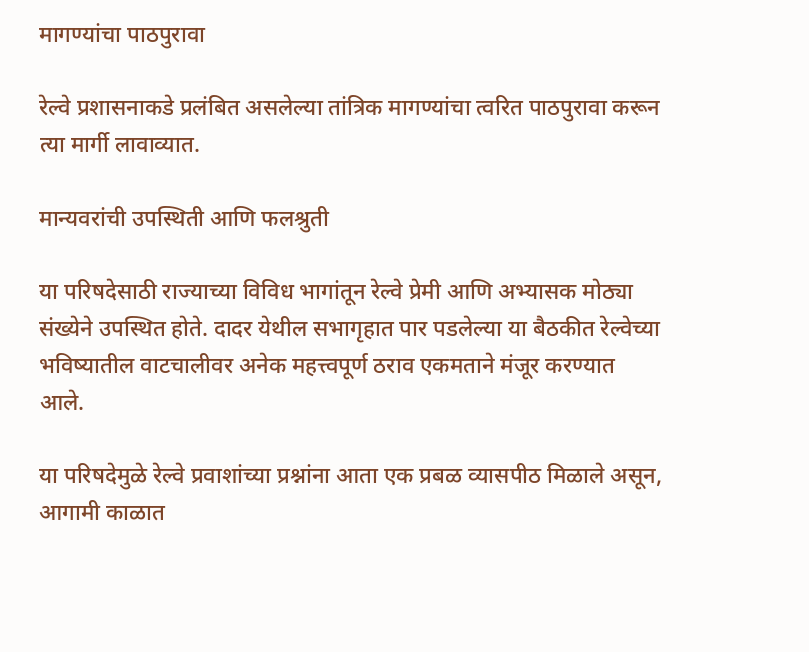मागण्यांचा पाठपुरावा

रेल्वे प्रशासनाकडे प्रलंबित असलेल्या तांत्रिक मागण्यांचा त्वरित पाठपुरावा करून त्या मार्गी लावाव्यात.

मान्यवरांची उपस्थिती आणि फलश्रुती

या परिषदेसाठी राज्याच्या विविध भागांतून रेल्वे प्रेमी आणि अभ्यासक मोठ्या संख्येने उपस्थित होते. दादर येथील सभागृहात पार पडलेल्या या बैठकीत रेल्वेच्या भविष्यातील वाटचालीवर अनेक महत्त्वपूर्ण ठराव एकमताने मंजूर करण्यात आले.

या परिषदेमुळे रेल्वे प्रवाशांच्या प्रश्नांना आता एक प्रबळ व्यासपीठ मिळाले असून, आगामी काळात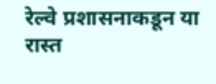रेल्वे प्रशासनाकडून या रास्त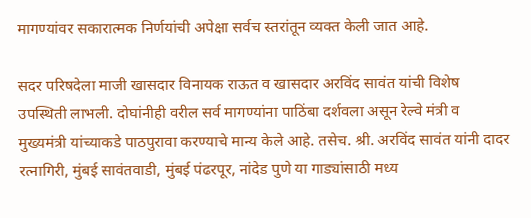मागण्यांवर सकारात्मक निर्णयांची अपेक्षा सर्वच स्तरांतून व्यक्त केली जात आहे.

सदर परिषदेला माजी खासदार विनायक राऊत व खासदार अरविंद सावंत यांची विशेष उपस्थिती लाभली. दोघांनीही वरील सर्व मागण्यांना पाठिंबा दर्शवला असून रेल्वे मंत्री व मुख्यमंत्री यांच्याकडे पाठपुरावा करण्याचे मान्य केले आहे. तसेच. श्री. अरविंद सावंत यांनी दादर रत्नागिरी, मुंबई सावंतवाडी, मुंबई पंढरपूर, नांदेड पुणे या गाड्यांसाठी मध्य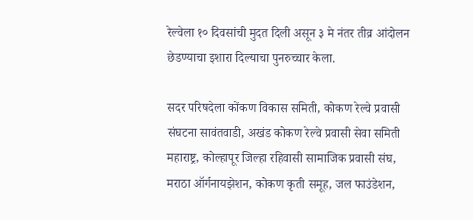रेल्वेला १० दिवसांची मुदत दिली असून ३ मे नंतर तीव्र आंदोलन छेडण्याचा इशारा दिल्याचा पुनरुच्चार केला.

सदर परिषदेला कोंकण विकास समिती, कोकण रेल्वे प्रवासी संघटना सावंतवाडी, अखंड कोकण रेल्वे प्रवासी सेवा समिती महाराष्ट्र, कोल्हापूर जिल्हा रहिवासी सामाजिक प्रवासी संघ, मराठा ऑर्गनायझेशन, कोकण कृती समूह, जल फाउंडेशन,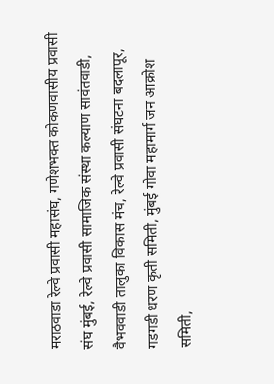मराठवाडा रेल्वे प्रवासी महासंघ, गणेशभक्त कोकणवासीय प्रवासी संघ मुंबई, रेल्वे प्रवासी सामाजिक संस्था कल्याण सावंतवाडी, वैभववाडी तालुका विकास मंच, रेल्वे प्रवासी संघटना बदलापूर, गडगडी धरण कृती समिती, मुंबई गोवा महामार्ग जन आक्रोश समिती,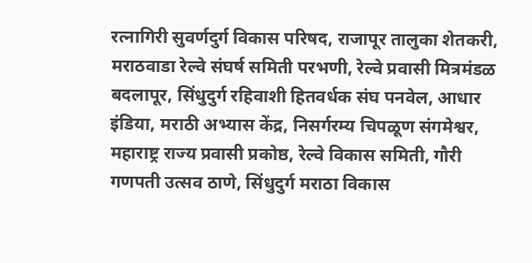रत्नागिरी सुवर्णदुर्ग विकास परिषद, राजापूर तालुका शेतकरी, मराठवाडा रेल्वे संघर्ष समिती परभणी, रेल्वे प्रवासी मित्रमंडळ बदलापूर, सिंधुदुर्ग रहिवाशी हितवर्धक संघ पनवेल, आधार इंडिया, मराठी अभ्यास केंद्र, निसर्गरम्य चिपळूण संगमेश्वर, महाराष्ट्र राज्य प्रवासी प्रकोष्ठ, रेल्वे विकास समिती, गौरी गणपती उत्सव ठाणे, सिंधुदुर्ग मराठा विकास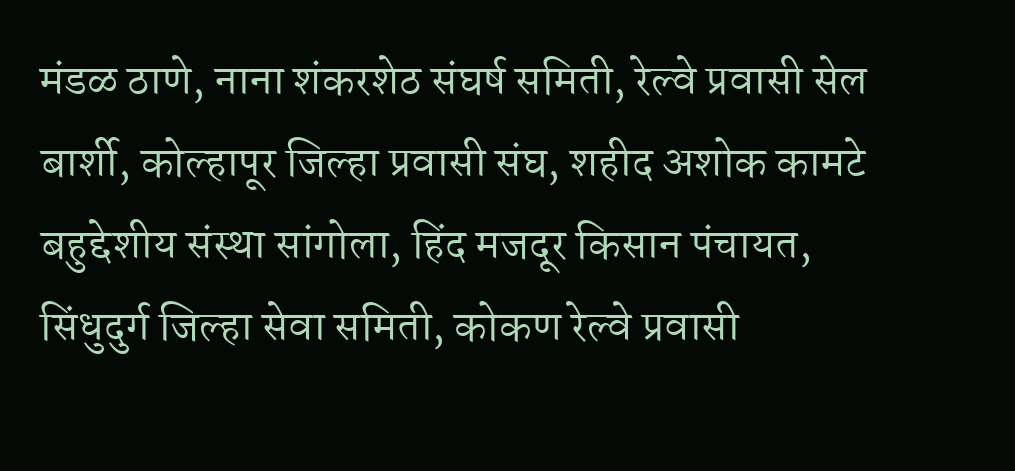मंडळ ठाणे, नाना शंकरशेठ संघर्ष समिती, रेल्वे प्रवासी सेल बार्शी, कोल्हापूर जिल्हा प्रवासी संघ, शहीद अशोक कामटे बहुद्देशीय संस्था सांगोला, हिंद मजदूर किसान पंचायत, सिंधुदुर्ग जिल्हा सेवा समिती, कोकण रेल्वे प्रवासी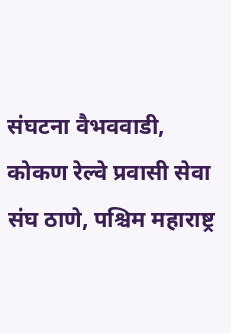संघटना वैभववाडी, कोकण रेल्वे प्रवासी सेवा संघ ठाणे, पश्चिम महाराष्ट्र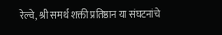रेल्वे, श्री समर्थ शक्ती प्रतिष्ठान या संघटनांचे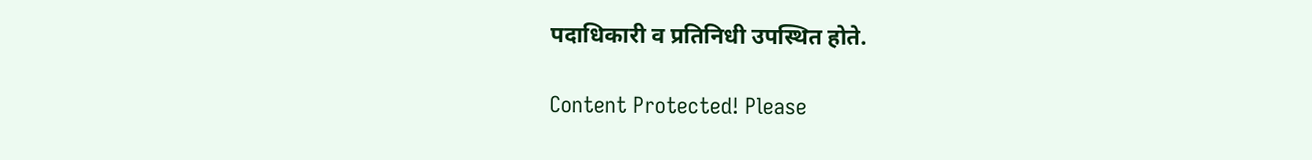पदाधिकारी व प्रतिनिधी उपस्थित होते.

Content Protected! Please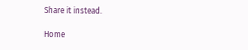Share it instead.

Home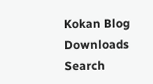Kokan Blog
Downloads
Search